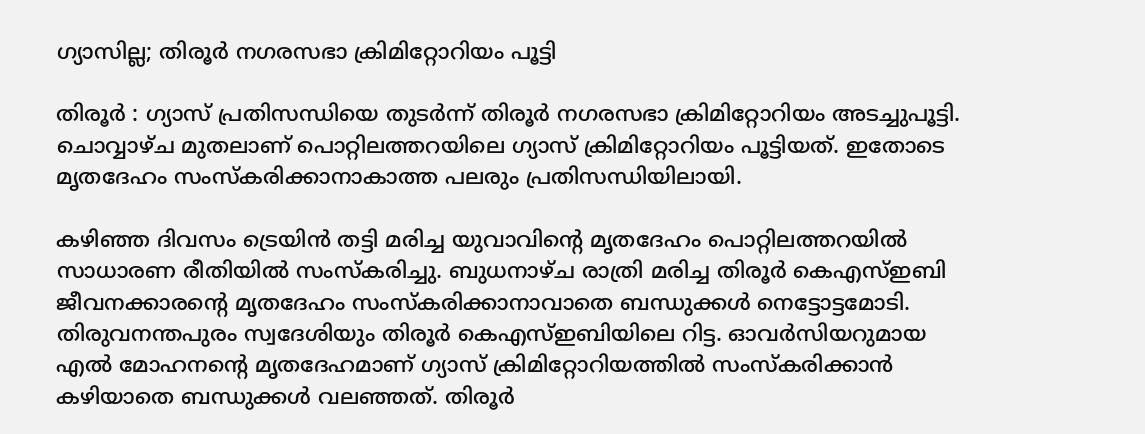ഗ്യാസില്ല; തിരൂർ നഗരസഭാ ക്രിമിറ്റോറിയം പൂട്ടി

തിരൂർ : ഗ്യാസ് പ്രതിസന്ധിയെ തുടർന്ന് തിരൂർ നഗരസഭാ ക്രിമിറ്റോറിയം അടച്ചുപൂട്ടി. ചൊവ്വാഴ്ച മുതലാണ് പൊറ്റിലത്തറയിലെ ഗ്യാസ് ക്രിമിറ്റോറിയം പൂട്ടിയത്. ഇതോടെ മൃതദേഹം സംസ്കരിക്കാനാകാത്ത പലരും പ്രതിസന്ധിയിലായി.

കഴിഞ്ഞ ദിവസം ട്രെയിൻ തട്ടി മരിച്ച യുവാവിന്റെ മൃതദേഹം പൊറ്റിലത്തറയിൽ സാധാരണ രീതിയിൽ സംസ്കരിച്ചു. ബുധനാഴ്ച രാത്രി മരിച്ച തിരൂർ കെഎസ്ഇബി ജീവനക്കാരൻ്റെ മൃതദേഹം സംസ്കരിക്കാനാവാതെ ബന്ധുക്കൾ നെട്ടോട്ടമോടി. തിരുവനന്തപുരം സ്വദേശിയും തിരൂർ കെഎസ്ഇബിയിലെ റിട്ട. ഓവർസിയറുമായ എൽ മോഹനൻ്റെ മൃതദേഹമാണ് ഗ്യാസ് ക്രിമിറ്റോറിയത്തിൽ സംസ്കരിക്കാൻ കഴിയാതെ ബന്ധുക്കൾ വലഞ്ഞത്. തിരൂർ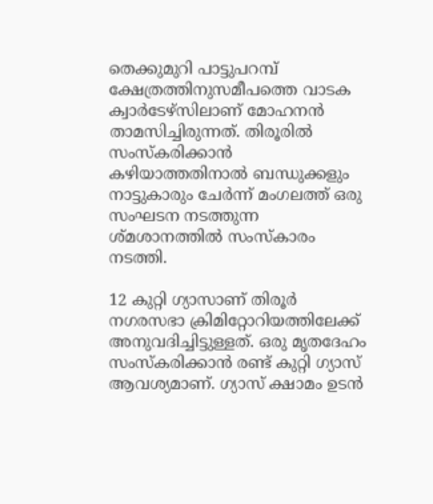തെക്കുമുറി പാട്ടുപറമ്പ് ക്ഷേത്രത്തിനുസമീപത്തെ വാടക ക്വാർടേഴ്‌സിലാണ് മോഹനൻ താമസിച്ചിരുന്നത്. തിരൂരിൽ സംസ്കരിക്കാൻ കഴിയാത്തതിനാൽ ബന്ധുക്കളും നാട്ടുകാരും ചേർന്ന് മംഗലത്ത് ഒരു സംഘടന നടത്തുന്ന ശ്മശാനത്തിൽ സംസ്കാരം നടത്തി.

12 കുറ്റി ഗ്യാസാണ് തിരൂർ നഗരസഭാ ക്രിമിറ്റോറിയത്തിലേക്ക് അനുവദിച്ചിട്ടുള്ളത്. ഒരു മൃതദേഹം സംസ്കരിക്കാൻ രണ്ട് കുറ്റി ഗ്യാസ് ആവശ്യമാണ്. ഗ്യാസ് ക്ഷാമം ഉടൻ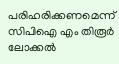പരിഹരിക്കണമെന്ന് സിപിഐ എം തിരൂർ ലോക്കൽ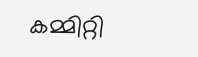കമ്മിറ്റി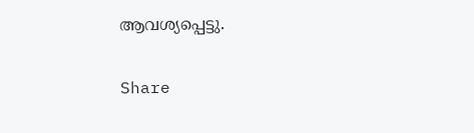ആവശ്യപ്പെട്ടു.

Share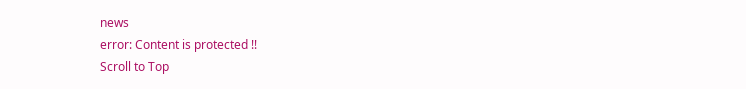news
error: Content is protected !!
Scroll to Top